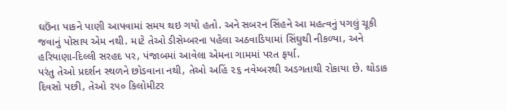ઘઉંના પાકને પાણી આપવામાં સમય થઇ ગયો હતો. અને સબરન સિંહને આ મહત્વનું પગલું ચૂકી જવાનું પોસાય એમ નથી. માટે તેઓ ડીસેમ્બરના પહેલા અઠવાડિયામાં સિંઘુથી નીકળ્યા, અને હરિયાણા-દિલ્લી સરહદ પર, પંજાબમાં આવેલા એમના ગામમાં પરત ફર્યા.
પરંતુ તેઓ પ્રદર્શન સ્થળને છોડવાના નથી, તેઓ અહિં ૨૬ નવેમ્બરથી અડગતાથી રોકાયા છે. થોડાક દિવસો પછી, તેઓ ૨૫૦ કિલોમીટર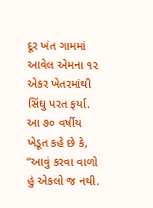દૂર ખંત ગામમાં આવેલ એમના ૧૨ એકર ખેતરમાંથી સિંઘુ પરત ફર્યા. આ ૭૦ વર્ષીય ખેડૂત કહે છે કે, “આવું કરવા વાળો હું એકલો જ નથી.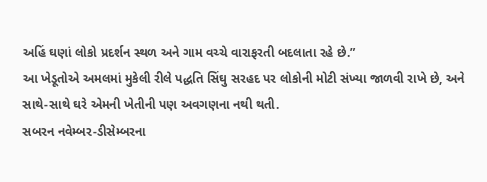અહિં ઘણાં લોકો પ્રદર્શન સ્થળ અને ગામ વચ્ચે વારાફરતી બદલાતા રહે છે.”
આ ખેડૂતોએ અમલમાં મુકેલી રીલે પદ્ધતિ સિંઘુ સરહદ પર લોકોની મોટી સંખ્યા જાળવી રાખે છે, અને સાથે-સાથે ઘરે એમની ખેતીની પણ અવગણના નથી થતી.
સબરન નવેમ્બર-ડીસેમ્બરના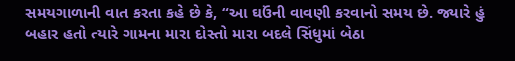સમયગાળાની વાત કરતા કહે છે કે, “આ ઘઉંની વાવણી કરવાનો સમય છે. જ્યારે હું બહાર હતો ત્યારે ગામના મારા દોસ્તો મારા બદલે સિંધુમાં બેઠા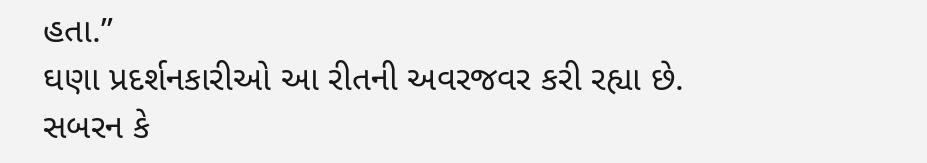હતા.”
ઘણા પ્રદર્શનકારીઓ આ રીતની અવરજવર કરી રહ્યા છે. સબરન કે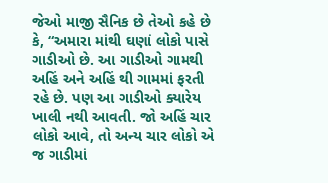જેઓ માજી સૈનિક છે તેઓ કહે છે કે, “અમારા માંથી ઘણાં લોકો પાસે ગાડીઓ છે. આ ગાડીઓ ગામથી અહિં અને અહિં થી ગામમાં ફરતી રહે છે. પણ આ ગાડીઓ ક્યારેય ખાલી નથી આવતી. જો અહિં ચાર લોકો આવે, તો અન્ય ચાર લોકો એ જ ગાડીમાં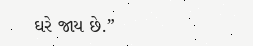ઘરે જાય છે.”